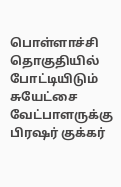பொள்ளாச்சி தொகுதியில் போட்டியிடும் சுயேட்சை வேட்பாளருக்கு பிரஷர் குக்கர்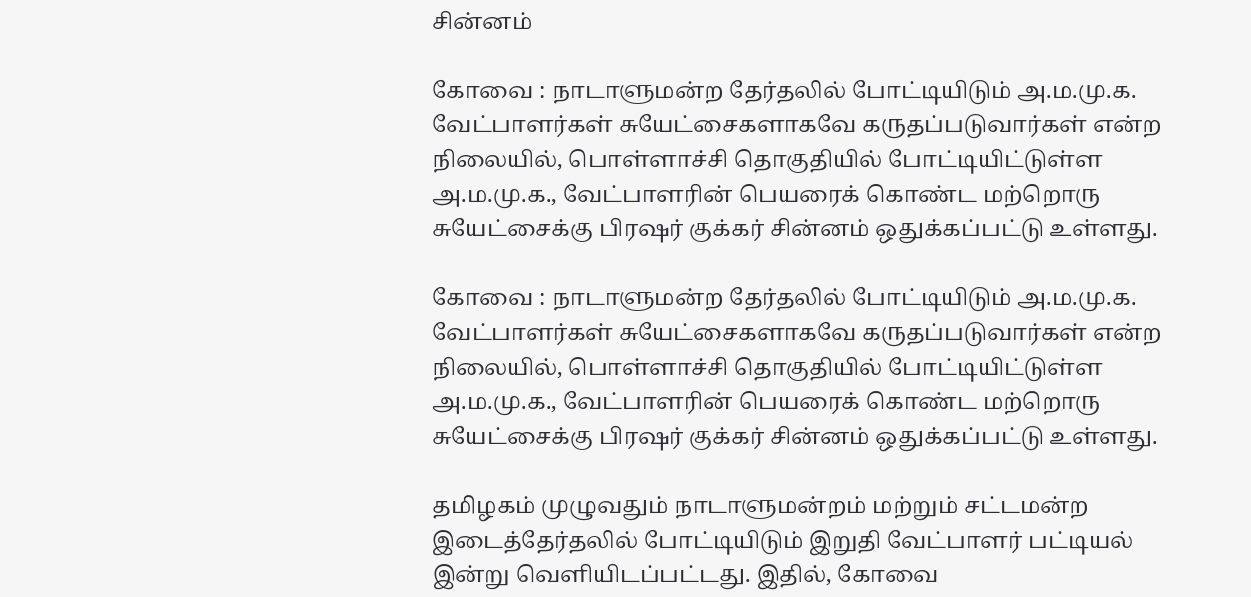சின்னம்

கோவை : நாடாளுமன்ற தேர்தலில் போட்டியிடும் அ.ம.மு.க. வேட்பாளர்கள் சுயேட்சைகளாகவே கருதப்படுவார்கள் என்ற நிலையில், பொள்ளாச்சி தொகுதியில் போட்டியிட்டுள்ள அ.ம.மு.க., வேட்பாளரின் பெயரைக் கொண்ட மற்றொரு சுயேட்சைக்கு பிரஷர் குக்கர் சின்னம் ஒதுக்கப்பட்டு உள்ளது.

கோவை : நாடாளுமன்ற தேர்தலில் போட்டியிடும் அ.ம.மு.க. வேட்பாளர்கள் சுயேட்சைகளாகவே கருதப்படுவார்கள் என்ற நிலையில், பொள்ளாச்சி தொகுதியில் போட்டியிட்டுள்ள அ.ம.மு.க., வேட்பாளரின் பெயரைக் கொண்ட மற்றொரு சுயேட்சைக்கு பிரஷர் குக்கர் சின்னம் ஒதுக்கப்பட்டு உள்ளது.

தமிழகம் முழுவதும் நாடாளுமன்றம் மற்றும் சட்டமன்ற இடைத்தேர்தலில் போட்டியிடும் இறுதி வேட்பாளர் பட்டியல் இன்று வெளியிடப்பட்டது. இதில், கோவை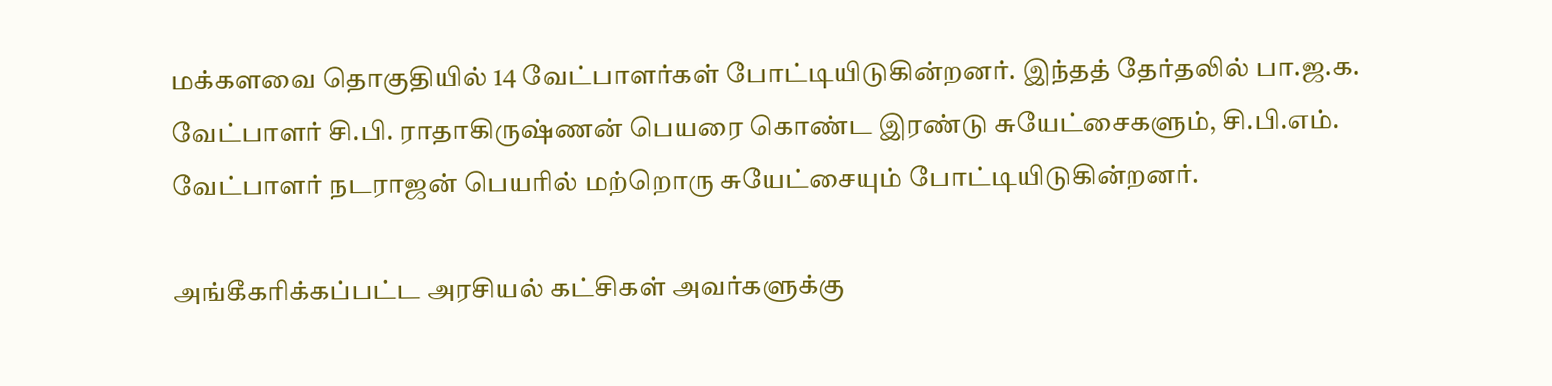மக்களவை தொகுதியில் 14 வேட்பாளர்கள் போட்டியிடுகின்றனர். இந்தத் தேர்தலில் பா.ஜ.க. வேட்பாளர் சி.பி. ராதாகிருஷ்ணன் பெயரை கொண்ட இரண்டு சுயேட்சைகளும், சி.பி.எம். வேட்பாளர் நடராஜன் பெயரில் மற்றொரு சுயேட்சையும் போட்டியிடுகின்றனர்.

அங்கீகரிக்கப்பட்ட அரசியல் கட்சிகள் அவர்களுக்கு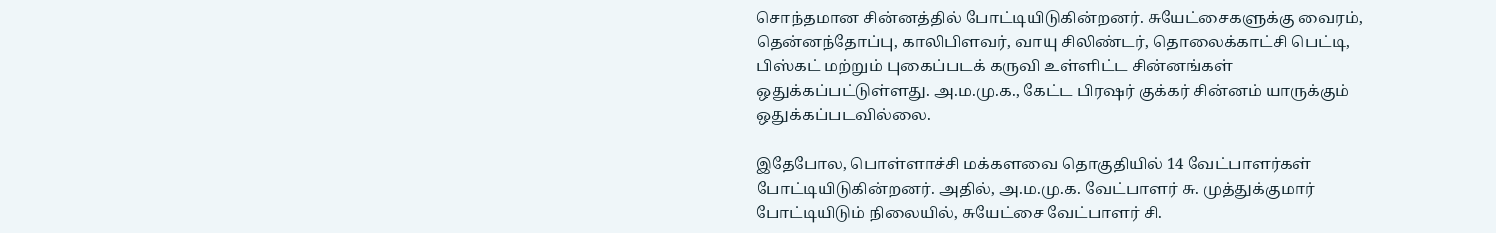சொந்தமான சின்னத்தில் போட்டியிடுகின்றனர். சுயேட்சைகளுக்கு வைரம், தென்னந்தோப்பு, காலிபிளவர், வாயு சிலிண்டர், தொலைக்காட்சி பெட்டி, பிஸ்கட் மற்றும் புகைப்படக் கருவி உள்ளிட்ட சின்னங்கள் ஒதுக்கப்பட்டுள்ளது. அ.ம.மு.க., கேட்ட பிரஷர் குக்கர் சின்னம் யாருக்கும் ஒதுக்கப்படவில்லை.

இதேபோல, பொள்ளாச்சி மக்களவை தொகுதியில் 14 வேட்பாளர்கள் போட்டியிடுகின்றனர். அதில், அ.ம.மு.க. வேட்பாளர் சு. முத்துக்குமார் போட்டியிடும் நிலையில், சுயேட்சை வேட்பாளர் சி.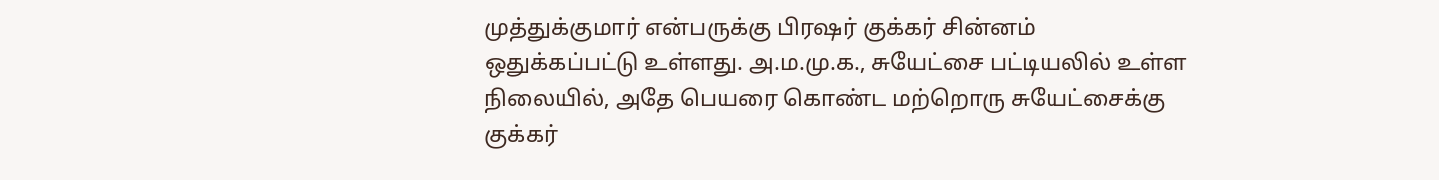முத்துக்குமார் என்பருக்கு பிரஷர் குக்கர் சின்னம் ஒதுக்கப்பட்டு உள்ளது. அ.ம.மு.க., சுயேட்சை பட்டியலில் உள்ள நிலையில், அதே பெயரை கொண்ட மற்றொரு சுயேட்சைக்கு குக்கர்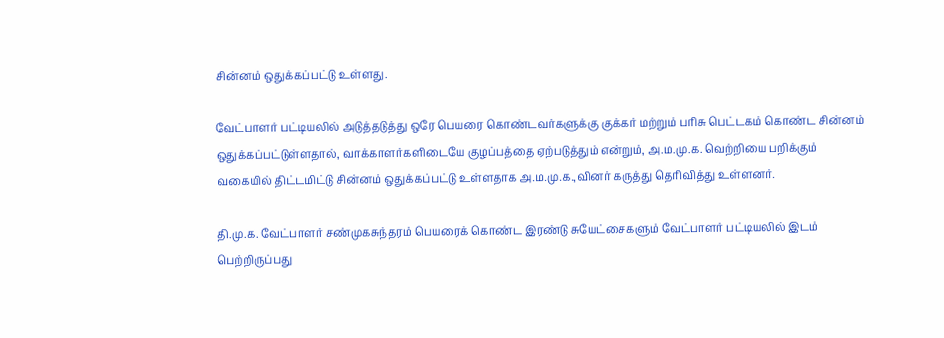சின்னம் ஒதுக்கப்பட்டு உள்ளது.

வேட்பாளர் பட்டியலில் அடுத்தடுத்து ஒரே பெயரை கொண்டவர்களுக்கு குக்கர் மற்றும் பரிசு பெட்டகம் கொண்ட சின்னம் ஒதுக்கப்பட்டுள்ளதால், வாக்காளர்களிடையே குழப்பத்தை ஏற்படுத்தும் என்றும், அ.ம.மு.க. வெற்றியை பறிக்கும் வகையில் திட்டமிட்டு சின்னம் ஒதுக்கப்பட்டு உள்ளதாக அ.ம.மு.க.,வினர் கருத்து தெரிவித்து உள்ளனர்.

தி.மு.க. வேட்பாளர் சண்முகசுந்தரம் பெயரைக் கொண்ட இரண்டு சுயேட்சைகளும் வேட்பாளர் பட்டியலில் இடம் பெற்றிருப்பது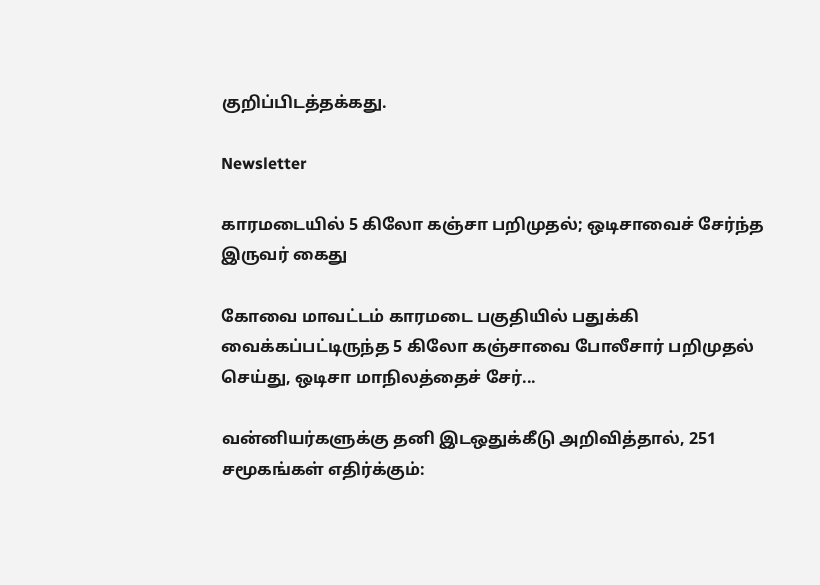குறிப்பிடத்தக்கது.

Newsletter

காரமடையில் 5 கிலோ கஞ்சா பறிமுதல்; ஒடிசாவைச் சேர்ந்த இருவர் கைது

கோவை மாவட்டம் காரமடை பகுதியில் பதுக்கி வைக்கப்பட்டிருந்த 5 கிலோ கஞ்சாவை போலீசார் பறிமுதல் செய்து, ஒடிசா மாநிலத்தைச் சேர்...

வன்னியர்களுக்கு தனி இடஒதுக்கீடு அறிவித்தால், 251 சமூகங்கள் எதிர்க்கும்: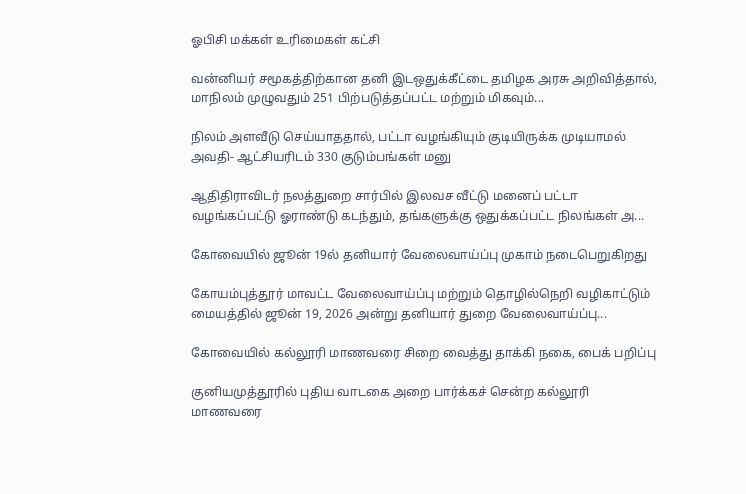ஓபிசி மக்கள் உரிமைகள் கட்சி

வன்னியர் சமூகத்திற்கான தனி இடஒதுக்கீட்டை தமிழக அரசு அறிவித்தால், மாநிலம் முழுவதும் 251 பிற்படுத்தப்பட்ட மற்றும் மிகவும்...

நிலம் அளவீடு செய்யாததால், பட்டா வழங்கியும் குடியிருக்க முடியாமல் அவதி- ஆட்சியரிடம் 330 குடும்பங்கள் மனு

ஆதிதிராவிடர் நலத்துறை சார்பில் இலவச வீட்டு மனைப் பட்டா வழங்கப்பட்டு ஓராண்டு கடந்தும், தங்களுக்கு ஒதுக்கப்பட்ட நிலங்கள் அ...

கோவையில் ஜூன் 19ல் தனியார் வேலைவாய்ப்பு முகாம் நடைபெறுகிறது

கோயம்புத்தூர் மாவட்ட வேலைவாய்ப்பு மற்றும் தொழில்நெறி வழிகாட்டும் மையத்தில் ஜூன் 19, 2026 அன்று தனியார் துறை வேலைவாய்ப்பு...

கோவையில் கல்லூரி மாணவரை சிறை வைத்து தாக்கி நகை, பைக் பறிப்பு

குனியமுத்தூரில் புதிய வாடகை அறை பார்க்கச் சென்ற கல்லூரி மாணவரை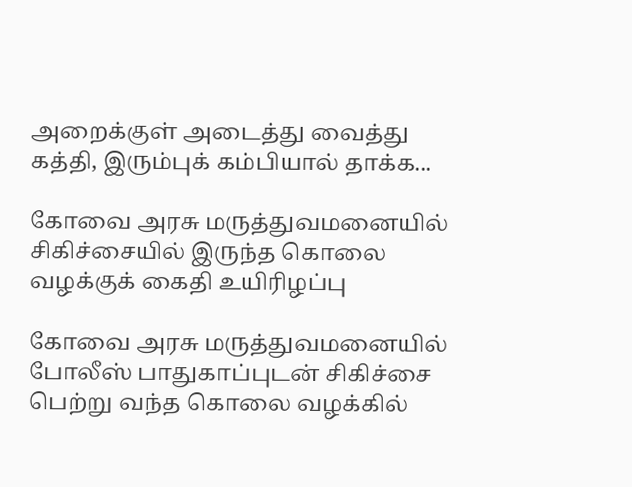அறைக்குள் அடைத்து வைத்து கத்தி, இரும்புக் கம்பியால் தாக்க...

கோவை அரசு மருத்துவமனையில் சிகிச்சையில் இருந்த கொலை வழக்குக் கைதி உயிரிழப்பு

கோவை அரசு மருத்துவமனையில் போலீஸ் பாதுகாப்புடன் சிகிச்சை பெற்று வந்த கொலை வழக்கில்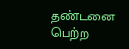தண்டனை பெற்ற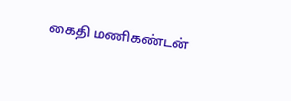கைதி மணிகண்டன்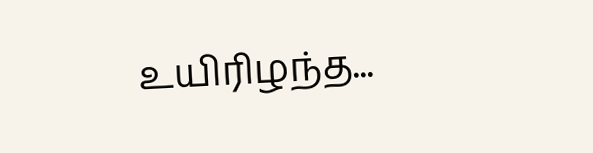உயிரிழந்த...